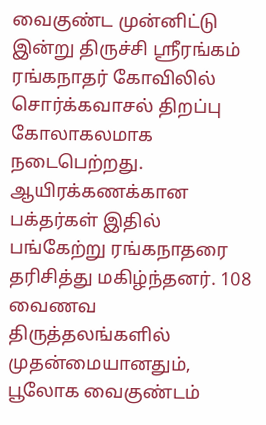வைகுண்ட முன்னிட்டு இன்று திருச்சி ஸ்ரீரங்கம் ரங்கநாதர் கோவிலில் சொர்க்கவாசல் திறப்பு கோலாகலமாக நடைபெற்றது. ஆயிரக்கணக்கான பக்தர்கள் இதில் பங்கேற்று ரங்கநாதரை தரிசித்து மகிழ்ந்தனர். 108 வைணவ திருத்தலங்களில் முதன்மையானதும், பூலோக வைகுண்டம்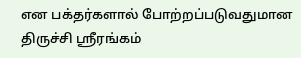என பக்தர்களால் போற்றப்படுவதுமான திருச்சி ஸ்ரீரங்கம்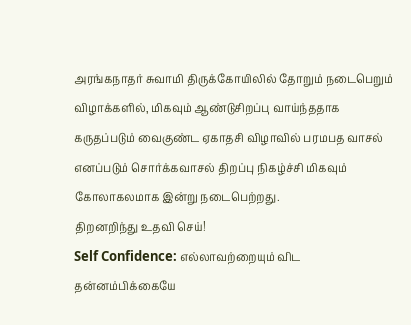அரங்கநாதர் சுவாமி திருக்கோயிலில் தோறும் நடைபெறும் விழாக்களில், மிகவும் ஆண்டுசிறப்பு வாய்ந்ததாக கருதப்படும் வைகுண்ட ஏகாதசி விழாவில் பரமபத வாசல் எனப்படும் சொர்க்கவாசல் திறப்பு நிகழ்ச்சி மிகவும் கோலாகலமாக இன்று நடைபெற்றது.
திறனறிந்து உதவி செய்!
Self Confidence: எல்லாவற்றையும் விட தன்னம்பிக்கையே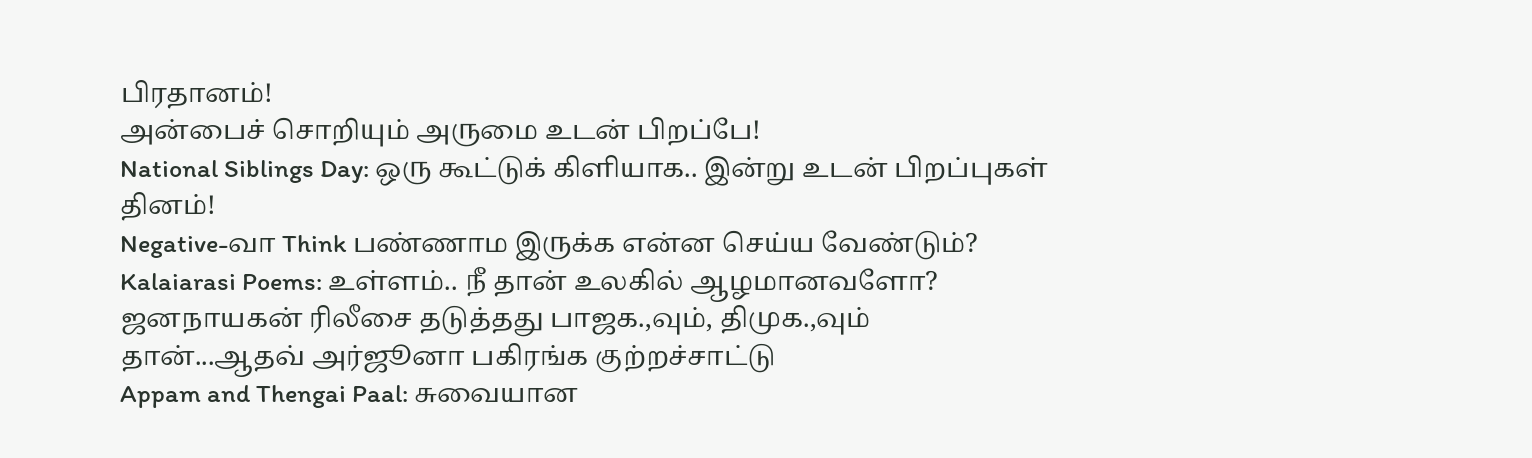பிரதானம்!
அன்பைச் சொறியும் அருமை உடன் பிறப்பே!
National Siblings Day: ஒரு கூட்டுக் கிளியாக.. இன்று உடன் பிறப்புகள் தினம்!
Negative-வா Think பண்ணாம இருக்க என்ன செய்ய வேண்டும்?
Kalaiarasi Poems: உள்ளம்.. நீ தான் உலகில் ஆழமானவளோ?
ஜனநாயகன் ரிலீசை தடுத்தது பாஜக.,வும், திமுக.,வும் தான்...ஆதவ் அர்ஜூனா பகிரங்க குற்றச்சாட்டு
Appam and Thengai Paal: சுவையான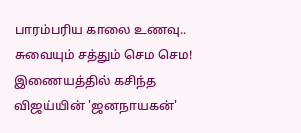பாரம்பரிய காலை உணவு.. சுவையும் சத்தும் செம செம!
இணையத்தில் கசிந்த விஜய்யின் 'ஜனநாயகன்'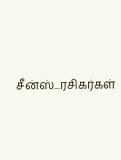சீன்ஸ்...ரசிகர்கள்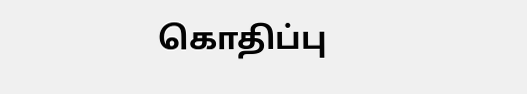கொதிப்பு